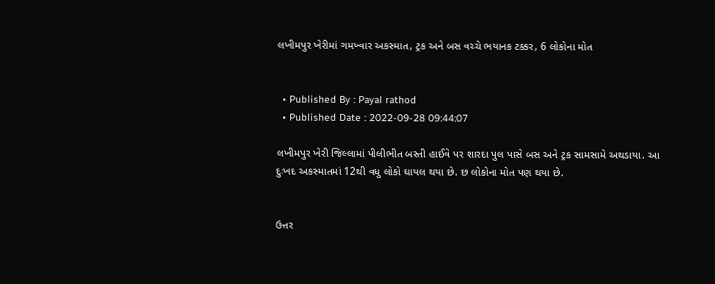લખીમપુર ખેરીમાં ગમખ્વાર અકસ્માત, ટ્રક અને બસ વચ્ચે ભયાનક ટક્કર, 6 લોકોના મોત


  • Published By : Payal rathod
  • Published Date : 2022-09-28 09:44:07

લખીમપુર ખેરી જિલ્લામાં પીલીભીત બસ્તી હાઈવે પર શારદા પુલ પાસે બસ અને ટ્રક સામસામે અથડાયા. આ દુઃખદ અકસ્માતમાં 12થી વધુ લોકો ઘાયલ થયા છે. છ લોકોના મોત પણ થયા છે.


ઉત્તર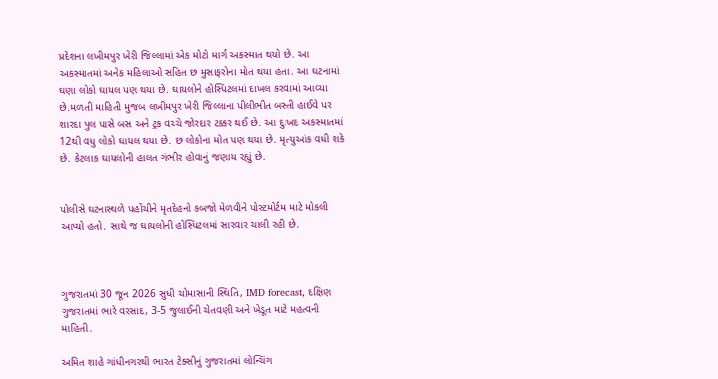પ્રદેશના લખીમપુર ખેરી જિલ્લામાં એક મોટો માર્ગ અકસ્માત થયો છે. આ અકસ્માતમાં અનેક મહિલાઓ સહિત છ મુસાફરોના મોત થયા હતા. આ ઘટનામાં ઘણા લોકો ઘાયલ પણ થયા છે. ઘાયલોને હોસ્પિટલમાં દાખલ કરવામાં આવ્યા છે.મળતી માહિતી મુજબ લખીમપુર ખેરી જિલ્લાના પીલીભીત બસ્તી હાઈવે પર શારદા પુલ પાસે બસ અને ટ્રક વચ્ચે જોરદાર ટક્કર થઈ છે. આ દુઃખદ અકસ્માતમાં 12થી વધુ લોકો ઘાયલ થયા છે. છ લોકોના મોત પણ થયા છે. મૃત્યુઆંક વધી શકે છે. કેટલાક ઘાયલોની હાલત ગંભીર હોવાનું જણાય રહ્યું છે.


પોલીસે ઘટનાસ્થળે પહોંચીને મૃતદેહનો કબજો મેળવીને પોસ્ટમોર્ટમ માટે મોકલી આપ્યો હતો. સાથે જ ઘાયલોની હોસ્પિટલમાં સારવાર ચાલી રહી છે.



ગુજરાતમાં 30 જૂન 2026 સુધી ચોમાસાની સ્થિતિ, IMD forecast, દક્ષિણ ગુજરાતમાં ભારે વરસાદ, 3-5 જુલાઈની ચેતવણી અને ખેડૂત માટે મહત્વની માહિતી.

અમિત શાહે ગાંધીનગરથી ભારત ટેક્સીનું ગુજરાતમાં લોન્ચિંગ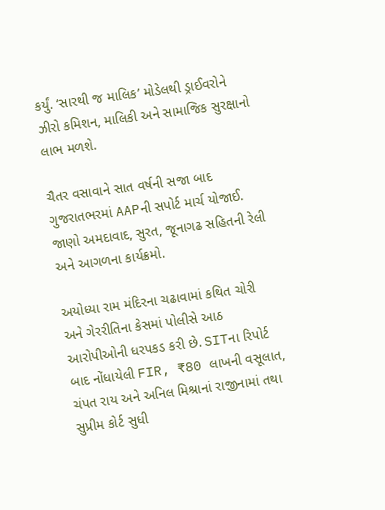કર્યું. ‘સારથી જ માલિક’ મોડેલથી ડ્રાઈવરોને ઝીરો કમિશન, માલિકી અને સામાજિક સુરક્ષાનો લાભ મળશે.

ચૈતર વસાવાને સાત વર્ષની સજા બાદ ગુજરાતભરમાં AAPની સપોર્ટ માર્ચ યોજાઈ. જાણો અમદાવાદ, સુરત, જૂનાગઢ સહિતની રેલી અને આગળના કાર્યક્રમો.

અયોધ્યા રામ મંદિરના ચઢાવામાં કથિત ચોરી અને ગેરરીતિના કેસમાં પોલીસે આઠ આરોપીઓની ધરપકડ કરી છે. SITના રિપોર્ટ બાદ નોંધાયેલી FIR, ₹80 લાખની વસૂલાત, ચંપત રાય અને અનિલ મિશ્રાનાં રાજીનામાં તથા સુપ્રીમ કોર્ટ સુધી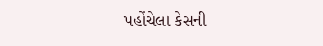પહોંચેલા કેસની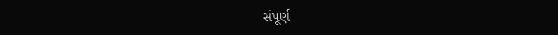સંપૂર્ણ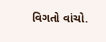વિગતો વાંચો.